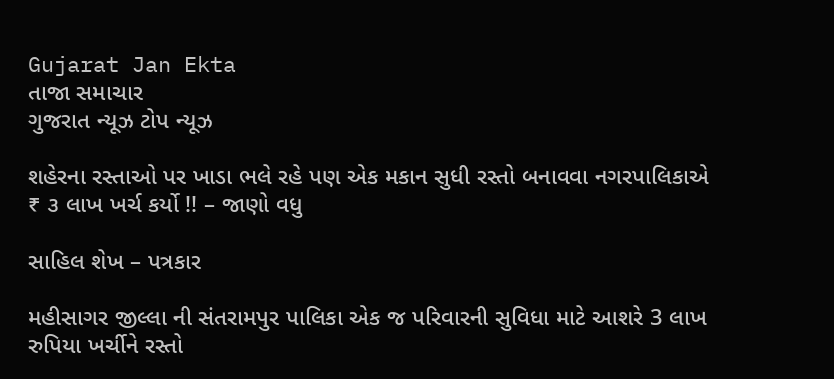Gujarat Jan Ekta
તાજા સમાચાર
ગુજરાત ન્યૂઝ ટોપ ન્યૂઝ

શહેરના રસ્તાઓ પર ખાડા ભલે રહે પણ એક મકાન સુધી રસ્તો બનાવવા નગરપાલિકાએ ₹ ૩ લાખ ખર્ચ કર્યો !! – જાણો વધુ

સાહિલ શેખ – પત્રકાર

મહીસાગર જીલ્લા ની સંતરામપુર પાલિકા એક જ પરિવારની સુવિધા માટે આશરે 3 લાખ રુપિયા ખર્ચીને રસ્તો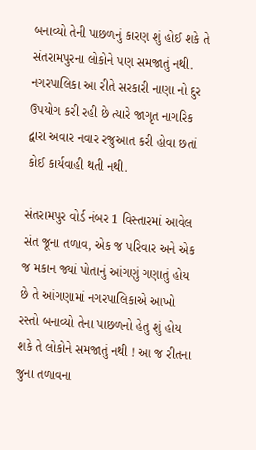બનાવ્યો તેની પાછળનું કારણ શું હોઈ શકે તે સંતરામપુરના લોકોને પણ સમજાતું નથી. નગરપાલિકા આ રીતે સરકારી નાણા નો દુર ઉપયોગ કરી રહી છે ત્યારે જાગૃત નાગરિક દ્વારા અવાર નવાર રજુઆત કરી હોવા છતાં કોઈ કાર્યવાહી થતી નથી.

સંતરામપુર વોર્ડ નંબર 1 વિસ્તારમાં આવેલ સંત જૂના તળાવ, એક જ પરિવાર અને એક જ મકાન જ્યાં પોતાનું આંગણું ગણાતું હોય છે તે આંગણામાં નગરપાલિકાએ આખો રસ્તો બનાવ્યો તેના પાછળનો હેતુ શું હોય શકે તે લોકોને સમજાતું નથી ! આ જ રીતના જુના તળાવના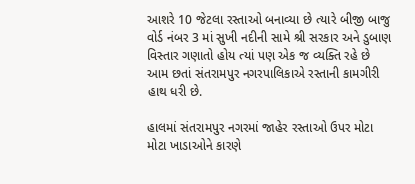આશરે 10 જેટલા રસ્તાઓ બનાવ્યા છે ત્યારે બીજી બાજુ વોર્ડ નંબર 3 માં સુખી નદીની સામે શ્રી સરકાર અને ડુબાણ વિસ્તાર ગણાતો હોય ત્યાં પણ એક જ વ્યક્તિ રહે છે આમ છતાં સંતરામપુર નગરપાલિકાએ રસ્તાની કામગીરી હાથ ધરી છે.

હાલમાં સંતરામપુર નગરમાં જાહેર રસ્તાઓ ઉપર મોટા મોટા ખાડાઓને કારણે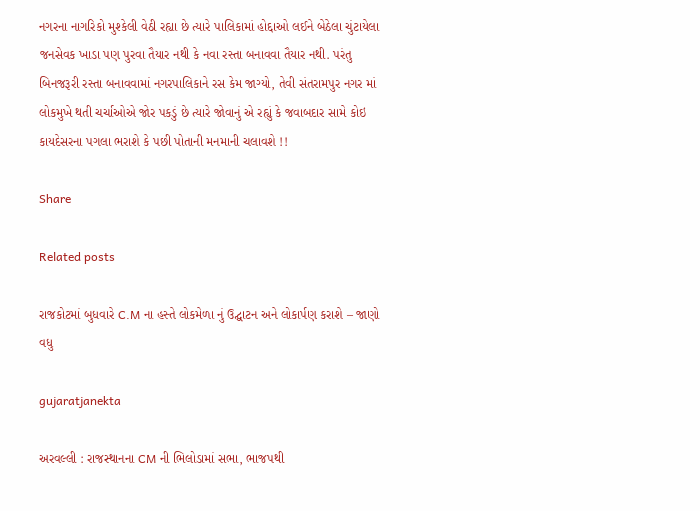નગરના નાગરિકો મુશ્કેલી વેઠી રહ્યા છે ત્યારે પાલિકામાં હોદ્દાઓ લઈને બેઠેલા ચુંટાયેલા જનસેવક ખાડા પણ પુરવા તૈયાર નથી કે નવા રસ્તા બનાવવા તૈયાર નથી. પરંતુ બિનજરૂરી રસ્તા બનાવવામાં નગરપાલિકાને રસ કેમ જાગ્યો, તેવી સંતરામપુર નગર માં લોકમુખે થતી ચર્ચાઓએ જોર પકડું છે ત્યારે જોવાનું એ રહ્યું કે જવાબદાર સામે કોઇ કાયદેસરના પગલા ભરાશે કે પછી પોતાની મનમાની ચલાવશે !!

Share

Related posts

રાજકોટમાં બુધવારે C.M ના હસ્તે લોકમેળા નું ઉદ્ઘાટન અને લોકાર્પણ કરાશે – જાણો વધુ

gujaratjanekta

અરવલ્લી : રાજસ્થાનના CM ની ભિલોડામાં સભા, ભાજપથી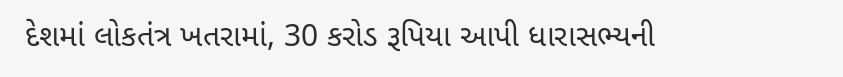દેશમાં લોકતંત્ર ખતરામાં, 30 કરોડ રૂપિયા આપી ધારાસભ્યની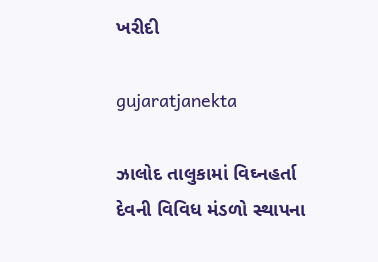ખરીદી

gujaratjanekta

ઝાલોદ તાલુકામાં વિઘ્નહર્તા દેવની વિવિધ મંડળો સ્થાપના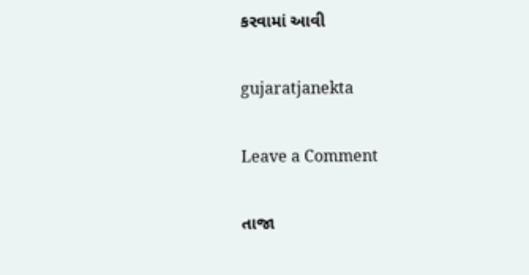કરવામાં આવી

gujaratjanekta

Leave a Comment

તાજા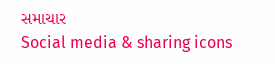સમાચાર
Social media & sharing icons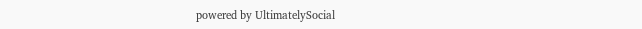powered by UltimatelySocial